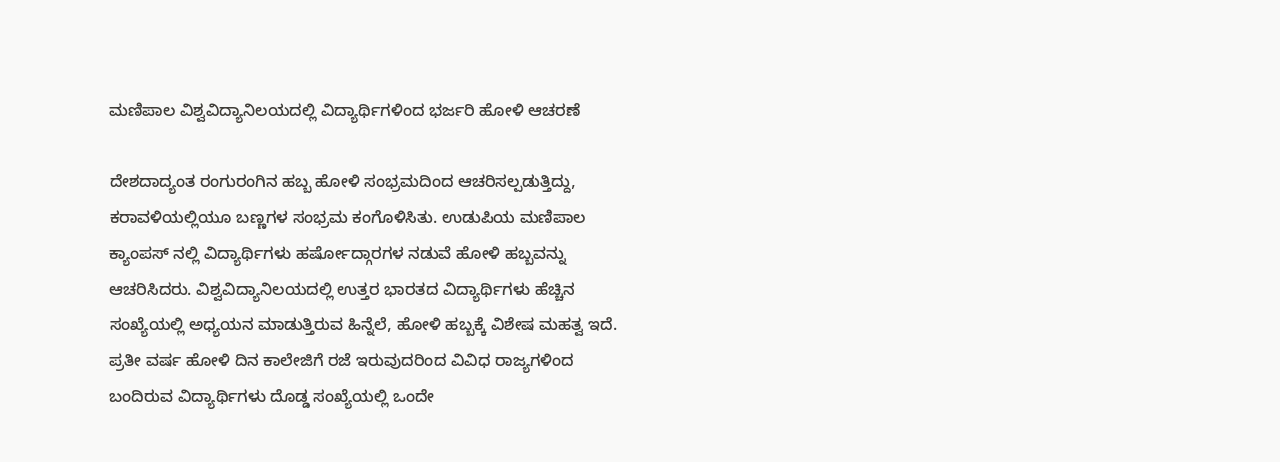ಮಣಿಪಾಲ ವಿಶ್ವವಿದ್ಯಾನಿಲಯದಲ್ಲಿ ವಿದ್ಯಾರ್ಥಿಗಳಿಂದ ಭರ್ಜರಿ ಹೋಳಿ ಆಚರಣೆ

ದೇಶದಾದ್ಯಂತ ರಂಗುರಂಗಿನ ಹಬ್ಬ ಹೋಳಿ ಸಂಭ್ರಮದಿಂದ ಆಚರಿಸಲ್ಪಡುತ್ತಿದ್ದು, ಕರಾವಳಿಯಲ್ಲಿಯೂ ಬಣ್ಣಗಳ ಸಂಭ್ರಮ ಕಂಗೊಳಿಸಿತು. ಉಡುಪಿಯ ಮಣಿಪಾಲ ಕ್ಯಾಂಪಸ್ ನಲ್ಲಿ ವಿದ್ಯಾರ್ಥಿಗಳು ಹರ್ಷೋದ್ಗಾರಗಳ ನಡುವೆ ಹೋಳಿ ಹಬ್ಬವನ್ನು ಆಚರಿಸಿದರು. ವಿಶ್ವವಿದ್ಯಾನಿಲಯದಲ್ಲಿ ಉತ್ತರ ಭಾರತದ ವಿದ್ಯಾರ್ಥಿಗಳು ಹೆಚ್ಚಿನ ಸಂಖ್ಯೆಯಲ್ಲಿ ಅಧ್ಯಯನ ಮಾಡುತ್ತಿರುವ ಹಿನ್ನೆಲೆ, ಹೋಳಿ ಹಬ್ಬಕ್ಕೆ ವಿಶೇಷ ಮಹತ್ವ ಇದೆ. ಪ್ರತೀ ವರ್ಷ ಹೋಳಿ ದಿನ ಕಾಲೇಜಿಗೆ ರಜೆ ಇರುವುದರಿಂದ ವಿವಿಧ ರಾಜ್ಯಗಳಿಂದ ಬಂದಿರುವ ವಿದ್ಯಾರ್ಥಿಗಳು ದೊಡ್ಡ ಸಂಖ್ಯೆಯಲ್ಲಿ ಒಂದೇ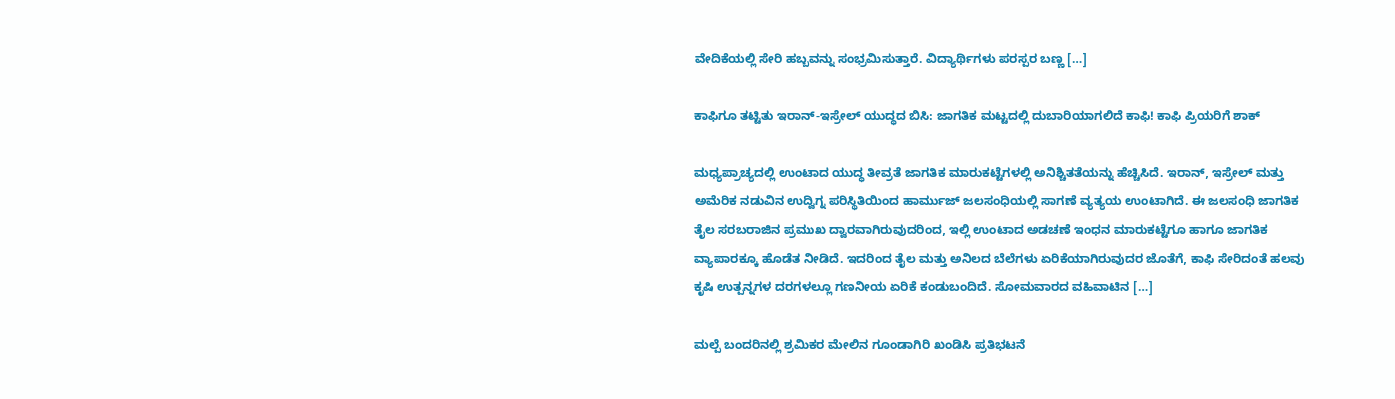ವೇದಿಕೆಯಲ್ಲಿ ಸೇರಿ ಹಬ್ಬವನ್ನು ಸಂಭ್ರಮಿಸುತ್ತಾರೆ. ವಿದ್ಯಾರ್ಥಿಗಳು ಪರಸ್ಪರ ಬಣ್ಣ […]

ಕಾಫಿಗೂ ತಟ್ಟಿತು ಇರಾನ್-ಇಸ್ರೇಲ್ ಯುದ್ಧದ ಬಿಸಿ: ಜಾಗತಿಕ ಮಟ್ಟದಲ್ಲಿ ದುಬಾರಿಯಾಗಲಿದೆ ಕಾಫಿ! ಕಾಫಿ ಪ್ರಿಯರಿಗೆ ಶಾಕ್

ಮಧ್ಯಪ್ರಾಚ್ಯದಲ್ಲಿ ಉಂಟಾದ ಯುದ್ಧ ತೀವ್ರತೆ ಜಾಗತಿಕ ಮಾರುಕಟ್ಟೆಗಳಲ್ಲಿ ಅನಿಶ್ಚಿತತೆಯನ್ನು ಹೆಚ್ಚಿಸಿದೆ. ಇರಾನ್, ಇಸ್ರೇಲ್ ಮತ್ತು ಅಮೆರಿಕ ನಡುವಿನ ಉದ್ವಿಗ್ನ ಪರಿಸ್ಥಿತಿಯಿಂದ ಹಾರ್ಮುಜ್ ಜಲಸಂಧಿಯಲ್ಲಿ ಸಾಗಣೆ ವ್ಯತ್ಯಯ ಉಂಟಾಗಿದೆ. ಈ ಜಲಸಂಧಿ ಜಾಗತಿಕ ತೈಲ ಸರಬರಾಜಿನ ಪ್ರಮುಖ ದ್ವಾರವಾಗಿರುವುದರಿಂದ, ಇಲ್ಲಿ ಉಂಟಾದ ಅಡಚಣೆ ಇಂಧನ ಮಾರುಕಟ್ಟೆಗೂ ಹಾಗೂ ಜಾಗತಿಕ ವ್ಯಾಪಾರಕ್ಕೂ ಹೊಡೆತ ನೀಡಿದೆ. ಇದರಿಂದ ತೈಲ ಮತ್ತು ಅನಿಲದ ಬೆಲೆಗಳು ಏರಿಕೆಯಾಗಿರುವುದರ ಜೊತೆಗೆ, ಕಾಫಿ ಸೇರಿದಂತೆ ಹಲವು ಕೃಷಿ ಉತ್ಪನ್ನಗಳ ದರಗಳಲ್ಲೂ ಗಣನೀಯ ಏರಿಕೆ ಕಂಡುಬಂದಿದೆ. ಸೋಮವಾರದ ವಹಿವಾಟಿನ […]

ಮಲ್ಪೆ ಬಂದರಿನಲ್ಲಿ ಶ್ರಮಿಕರ ಮೇಲಿನ ಗೂಂಡಾಗಿರಿ ಖಂಡಿಸಿ ಪ್ರತಿಭಟನೆ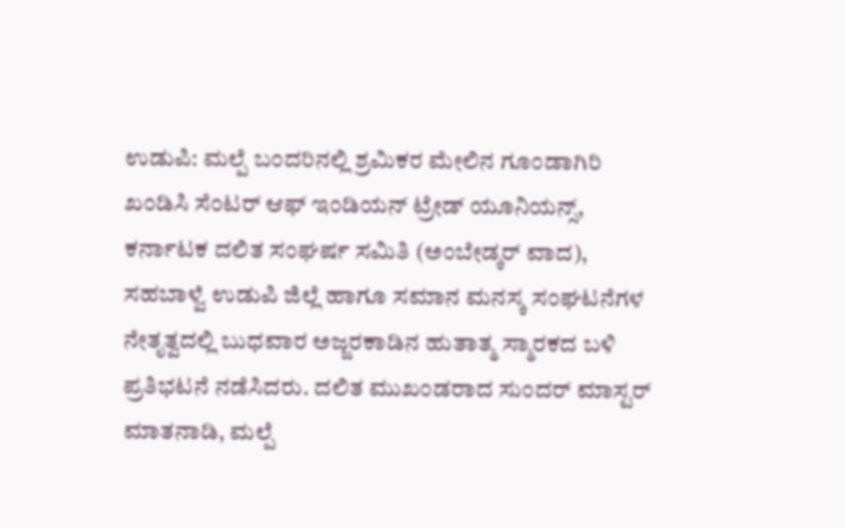ಉಡುಪಿ: ಮಲ್ಪೆ ಬಂದರಿನಲ್ಲಿ ಶ್ರಮಿಕರ ಮೇಲಿನ ಗೂಂಡಾಗಿರಿ ಖಂಡಿಸಿ ಸೆಂಟರ್ ಆಫ್ ಇಂಡಿಯನ್ ಟ್ರೇಡ್ ಯೂನಿಯನ್ಸ್, ಕರ್ನಾಟಕ ದಲಿತ ಸಂಘರ್ಷ ಸಮಿತಿ (ಅಂಬೇಡ್ಕ‌ರ್ ವಾದ), ಸಹಬಾಳ್ವೆ ಉಡುಪಿ ಜಿಲ್ಲೆ ಹಾಗೂ ಸಮಾನ ಮನಸ್ಕ ಸಂಘಟನೆಗಳ ನೇತೃತ್ವದಲ್ಲಿ ಬುಧವಾರ ಅಜ್ಜರಕಾಡಿನ ಹುತಾತ್ಮ ಸ್ಮಾರಕದ ಬಳಿ ಪ್ರತಿಭಟನೆ ನಡೆಸಿದರು. ದಲಿತ ಮುಖಂಡರಾದ ಸುಂದರ್ ಮಾಸ್ಟರ್ ಮಾತನಾಡಿ, ಮಲ್ಪೆ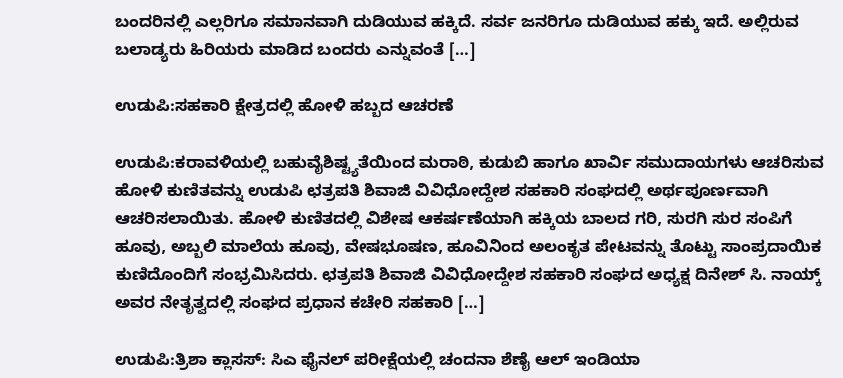ಬಂದರಿನಲ್ಲಿ ಎಲ್ಲರಿಗೂ ಸಮಾನವಾಗಿ ದುಡಿಯುವ ಹಕ್ಕಿದೆ. ಸರ್ವ ಜನರಿಗೂ ದುಡಿಯುವ ಹಕ್ಕು ಇದೆ. ಅಲ್ಲಿರುವ ಬಲಾಡ್ಯರು ಹಿರಿಯರು ಮಾಡಿದ ಬಂದರು ಎನ್ನುವಂತೆ […]

ಉಡುಪಿ:ಸಹಕಾರಿ ಕ್ಷೇತ್ರದಲ್ಲಿ ಹೋಳಿ ಹಬ್ಬದ ಆಚರಣೆ

ಉಡುಪಿ:ಕರಾವಳಿಯಲ್ಲಿ ಬಹುವೈಶಿಷ್ಟ್ಯತೆಯಿಂದ ಮರಾಠಿ, ಕುಡುಬಿ ಹಾಗೂ ಖಾರ್ವಿ ಸಮುದಾಯಗಳು ಆಚರಿಸುವ ಹೋಳಿ ಕುಣಿತವನ್ನು ಉಡುಪಿ ಛತ್ರಪತಿ ಶಿವಾಜಿ ವಿವಿಧೋದ್ದೇಶ ಸಹಕಾರಿ ಸಂಘದಲ್ಲಿ ಅರ್ಥಪೂರ್ಣವಾಗಿ ಆಚರಿಸಲಾಯಿತು. ಹೋಳಿ ಕುಣಿತದಲ್ಲಿ ವಿಶೇಷ ಆಕರ್ಷಣೆಯಾಗಿ ಹಕ್ಕಿಯ ಬಾಲದ ಗರಿ, ಸುರಗಿ ಸುರ ಸಂಪಿಗೆ ಹೂವು, ಅಬ್ಬಲಿ ಮಾಲೆಯ ಹೂವು, ವೇಷಭೂಷಣ, ಹೂವಿನಿಂದ ಅಲಂಕೃತ ಪೇಟವನ್ನು ತೊಟ್ಟು ಸಾಂಪ್ರದಾಯಿಕ ಕುಣಿದೊಂದಿಗೆ ಸಂಭ್ರಮಿಸಿದರು. ಛತ್ರಪತಿ ಶಿವಾಜಿ ವಿವಿಧೋದ್ದೇಶ ಸಹಕಾರಿ ಸಂಘದ ಅಧ್ಯಕ್ಷ ದಿನೇಶ್ ಸಿ. ನಾಯ್ಕ್ ಅವರ ನೇತೃತ್ವದಲ್ಲಿ ಸಂಘದ ಪ್ರಧಾನ ಕಚೇರಿ ಸಹಕಾರಿ […]

ಉಡುಪಿ:ತ್ರಿಶಾ ಕ್ಲಾಸಸ್: ಸಿಎ ಫೈನಲ್ ಪರೀಕ್ಷೆಯಲ್ಲಿ ಚಂದನಾ ಶೆಣೈ ಆಲ್‌ ಇಂಡಿಯಾ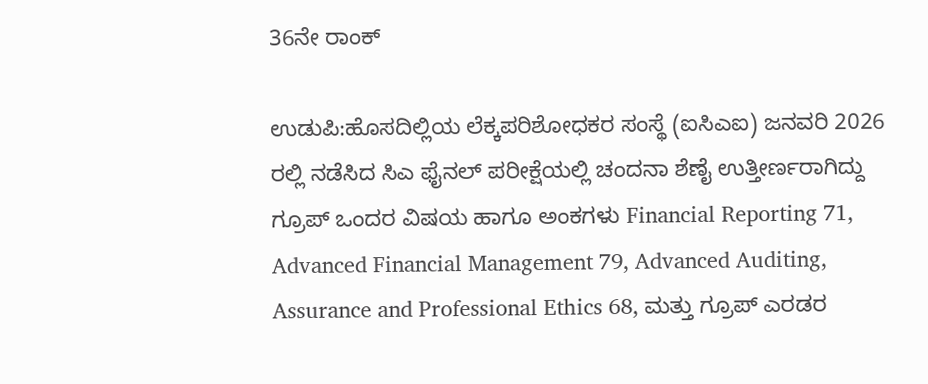36ನೇ ರಾಂಕ್

ಉಡುಪಿ:ಹೊಸದಿಲ್ಲಿಯ ಲೆಕ್ಕಪರಿಶೋಧಕರ ಸಂಸ್ಥೆ (ಐಸಿಎಐ) ಜನವರಿ 2026 ರಲ್ಲಿ ನಡೆಸಿದ ಸಿಎ ಫೈನಲ್ ಪರೀಕ್ಷೆಯಲ್ಲಿ ಚಂದನಾ ಶೆಣೈ ಉತ್ತೀರ್ಣರಾಗಿದ್ದು ಗ್ರೂಪ್ ಒಂದರ ವಿಷಯ ಹಾಗೂ ಅಂಕಗಳು Financial Reporting 71, Advanced Financial Management 79, Advanced Auditing, Assurance and Professional Ethics 68, ಮತ್ತು ಗ್ರೂಪ್ ಎರಡರ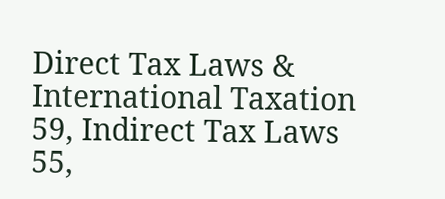Direct Tax Laws & International Taxation 59, Indirect Tax Laws 55,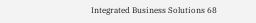Integrated Business Solutions 68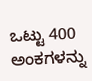ಒಟ್ಟು 400 ಅಂಕಗಳನ್ನು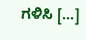ಗಳಿಸಿ […]